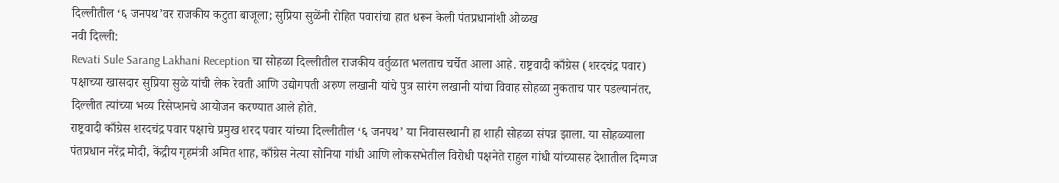दिल्लीतील ‘६ जनपथ’वर राजकीय कटुता बाजूला; सुप्रिया सुळेंनी रोहित पवारांचा हात धरून केली पंतप्रधानांशी ओळख
नवी दिल्ली:
Revati Sule Sarang Lakhani Reception चा सोहळा दिल्लीतील राजकीय वर्तुळात भलताच चर्चेत आला आहे. राष्ट्रवादी काँग्रेस (शरदचंद्र पवार) पक्षाच्या खासदार सुप्रिया सुळे यांची लेक रेवती आणि उद्योगपती अरुण लखानी यांचे पुत्र सारंग लखानी यांचा विवाह सोहळा नुकताच पार पडल्यानंतर, दिल्लीत त्यांच्या भव्य रिसेप्शनचे आयोजन करण्यात आले होते.
राष्ट्रवादी काँग्रेस शरदचंद्र पवार पक्षाचे प्रमुख शरद पवार यांच्या दिल्लीतील ‘६ जनपथ’ या निवासस्थानी हा शाही सोहळा संपन्न झाला. या सोहळ्याला पंतप्रधान नरेंद्र मोदी, केंद्रीय गृहमंत्री अमित शाह, काँग्रेस नेत्या सोनिया गांधी आणि लोकसभेतील विरोधी पक्षनेते राहुल गांधी यांच्यासह देशातील दिग्गज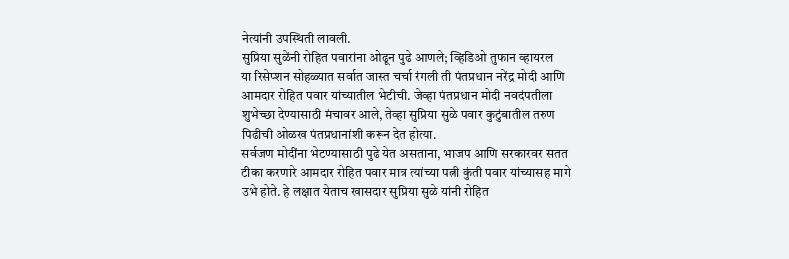नेत्यांनी उपस्थिती लावली.
सुप्रिया सुळेंनी रोहित पवारांना ओढून पुढे आणले; व्हिडिओ तुफान व्हायरल
या रिसेप्शन सोहळ्यात सर्वात जास्त चर्चा रंगली ती पंतप्रधान नरेंद्र मोदी आणि आमदार रोहित पवार यांच्यातील भेटीची. जेव्हा पंतप्रधान मोदी नवदंपतीला शुभेच्छा देण्यासाठी मंचावर आले, तेव्हा सुप्रिया सुळे पवार कुटुंबातील तरुण पिढीची ओळख पंतप्रधानांशी करून देत होत्या.
सर्वजण मोदींना भेटण्यासाठी पुढे येत असताना, भाजप आणि सरकारवर सतत टीका करणारे आमदार रोहित पवार मात्र त्यांच्या पत्नी कुंती पवार यांच्यासह मागे उभे होते. हे लक्षात येताच खासदार सुप्रिया सुळे यांनी रोहित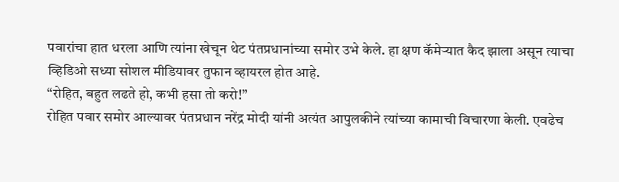पवारांचा हात धरला आणि त्यांना खेचून थेट पंतप्रधानांच्या समोर उभे केले. हा क्षण कॅमेऱ्यात कैद झाला असून त्याचा व्हिडिओ सध्या सोशल मीडियावर तुफान व्हायरल होत आहे.
“रोहित, बहुत लढते हो, कभी हसा तो करो!”
रोहित पवार समोर आल्यावर पंतप्रधान नरेंद्र मोदी यांनी अत्यंत आपुलकीने त्यांच्या कामाची विचारणा केली. एवढेच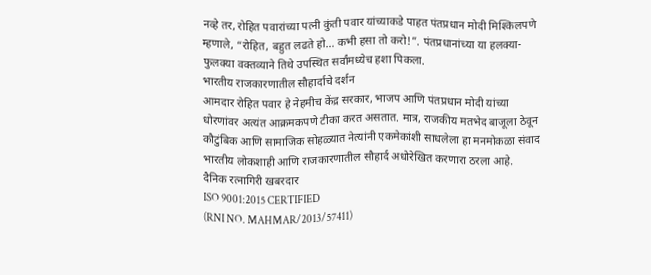नव्हे तर, रोहित पवारांच्या पत्नी कुंती पवार यांच्याकडे पाहत पंतप्रधान मोदी मिश्किलपणे म्हणाले, “रोहित, बहुत लढते हो… कभी हसा तो करो!”. पंतप्रधानांच्या या हलक्या-फुलक्या वक्तव्याने तिथे उपस्थित सर्वांमध्येच हशा पिकला.
भारतीय राजकारणातील सौहार्दाचे दर्शन
आमदार रोहित पवार हे नेहमीच केंद्र सरकार, भाजप आणि पंतप्रधान मोदी यांच्या धोरणांवर अत्यंत आक्रमकपणे टीका करत असतात. मात्र, राजकीय मतभेद बाजूला ठेवून कौटुंबिक आणि सामाजिक सोहळ्यात नेत्यांनी एकमेकांशी साधलेला हा मनमोकळा संवाद भारतीय लोकशाही आणि राजकारणातील सौहार्द अधोरेखित करणारा ठरला आहे.
दैनिक रत्नागिरी खबरदार
ISO 9001:2015 CERTIFIED
(RNI NO. MAHMAR/2013/57411)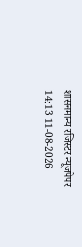शासनमान्य रजिस्टर न्यूजपेपर
14:13 11-08-2026